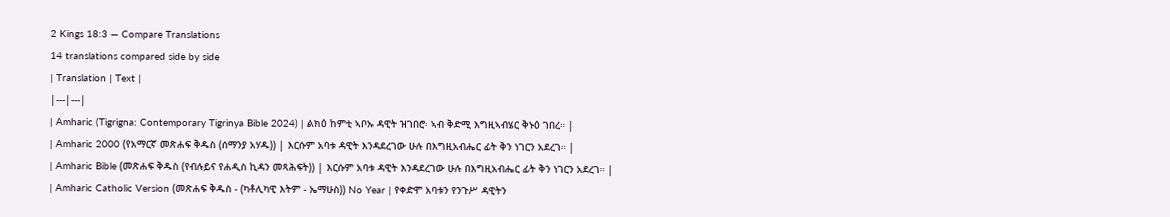2 Kings 18:3 — Compare Translations
14 translations compared side by side
| Translation | Text |
|---|---|
| Amharic (Tigrigna: Contemporary Tigrinya Bible 2024) | ልክዕ ከምቲ ኣቦኡ ዳዊት ዝገበሮ፡ ኣብ ቅድሚ እግዚኣብሄር ቅኑዕ ገበረ። |
| Amharic 2000 (የአማርኛ መጽሐፍ ቅዱስ (ሰማንያ አሃዱ)) | እርሱም አባቱ ዳዊት እንዳደረገው ሁሉ በእግዚአብሔር ፊት ቅን ነገርን አደረገ። |
| Amharic Bible (መጽሐፍ ቅዱስ (የብሉይና የሐዲስ ኪዳን መጻሕፍት)) | እርሱም አባቱ ዳዊት እንዳደረገው ሁሉ በእግዚአብሔር ፊት ቅን ነገርን አደረገ። |
| Amharic Catholic Version (መጽሐፍ ቅዱስ - (ካቶሊካዊ እትም - ኤማሁስ)) No Year | የቀድሞ አባቱን የንጉሥ ዳዊትን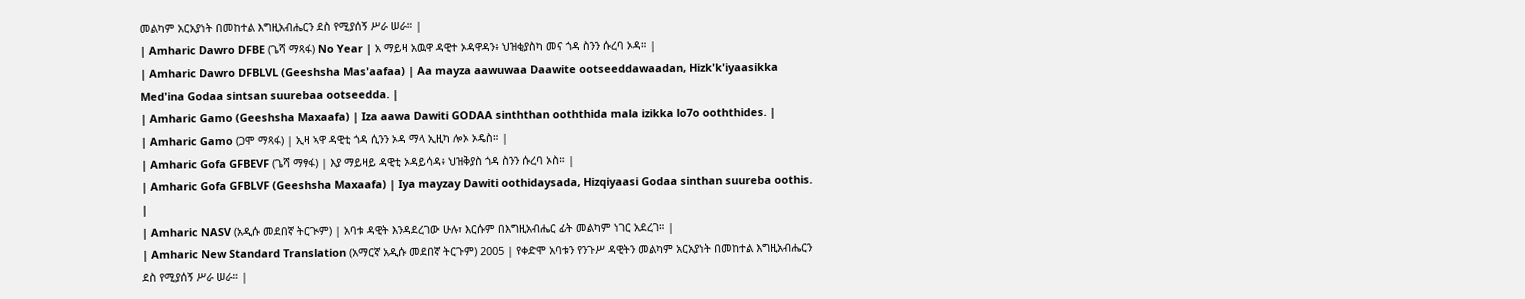መልካም አርአያነት በመከተል እግዚአብሔርን ደስ የሚያሰኝ ሥራ ሠራ። |
| Amharic Dawro DFBE (ጌሻ ማጻፋ) No Year | አ ማይዛ አዉዋ ዳዊተ ኦዳዋዳን፥ ህዝቂያስካ መና ጎዳ ስንን ሱረባ ኦዳ። |
| Amharic Dawro DFBLVL (Geeshsha Mas'aafaa) | Aa mayza aawuwaa Daawite ootseeddawaadan, Hizk'k'iyaasikka Med'ina Godaa sintsan suurebaa ootseedda. |
| Amharic Gamo (Geeshsha Maxaafa) | Iza aawa Dawiti GODAA sinththan ooththida mala izikka lo7o ooththides. |
| Amharic Gamo (ጋሞ ማጻፋ) | ኢዛ ኣዋ ዳዊቲ ጎዳ ሲንን ኦዳ ማላ ኢዚካ ሎኦ ኦዴስ። |
| Amharic Gofa GFBEVF (ጌሻ ማፃፋ) | እያ ማይዛይ ዳዊቲ ኦዳይሳዳ፥ ህዝቅያስ ጎዳ ስንን ሱረባ ኦስ። |
| Amharic Gofa GFBLVF (Geeshsha Maxaafa) | Iya mayzay Dawiti oothidaysada, Hizqiyaasi Godaa sinthan suureba oothis. |
| Amharic NASV (አዲሱ መደበኛ ትርጒም) | አባቱ ዳዊት እንዳደረገው ሁሉ፣ እርሱም በእግዚአብሔር ፊት መልካም ነገር አደረገ። |
| Amharic New Standard Translation (አማርኛ አዲሱ መደበኛ ትርጉም) 2005 | የቀድሞ አባቱን የንጉሥ ዳዊትን መልካም አርአያነት በመከተል እግዚአብሔርን ደስ የሚያሰኝ ሥራ ሠራ። |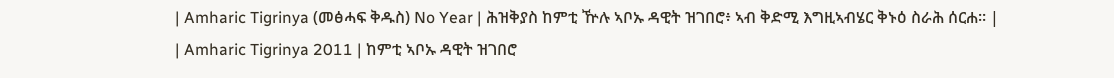| Amharic Tigrinya (መፅሓፍ ቅዱስ) No Year | ሕዝቅያስ ከምቲ ዅሉ ኣቦኡ ዳዊት ዝገበሮ፥ ኣብ ቅድሚ እግዚኣብሄር ቅኑዕ ስራሕ ሰርሐ። |
| Amharic Tigrinya 2011 | ከምቲ ኣቦኡ ዳዊት ዝገበሮ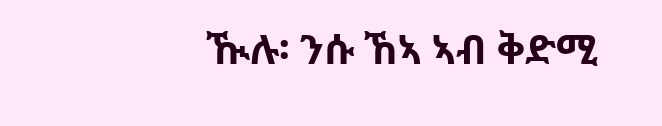ዂሉ፡ ንሱ ኸኣ ኣብ ቅድሚ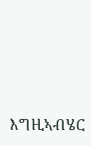እግዚኣብሄር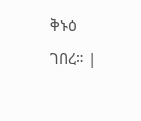ቅኑዕ ገበረ። |